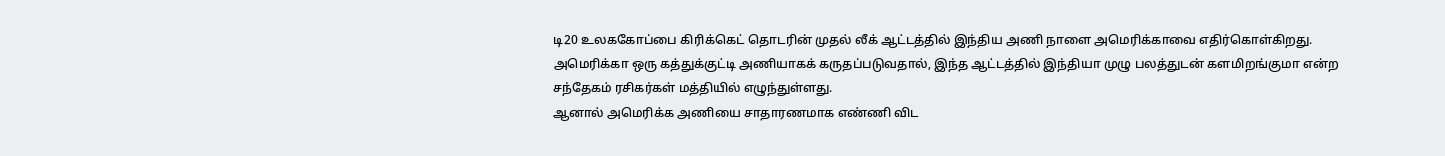டி20 உலககோப்பை கிரிக்கெட் தொடரின் முதல் லீக் ஆட்டத்தில் இந்திய அணி நாளை அமெரிக்காவை எதிர்கொள்கிறது. அமெரிக்கா ஒரு கத்துக்குட்டி அணியாகக் கருதப்படுவதால், இந்த ஆட்டத்தில் இந்தியா முழு பலத்துடன் களமிறங்குமா என்ற சந்தேகம் ரசிகர்கள் மத்தியில் எழுந்துள்ளது.
ஆனால் அமெரிக்க அணியை சாதாரணமாக எண்ணி விட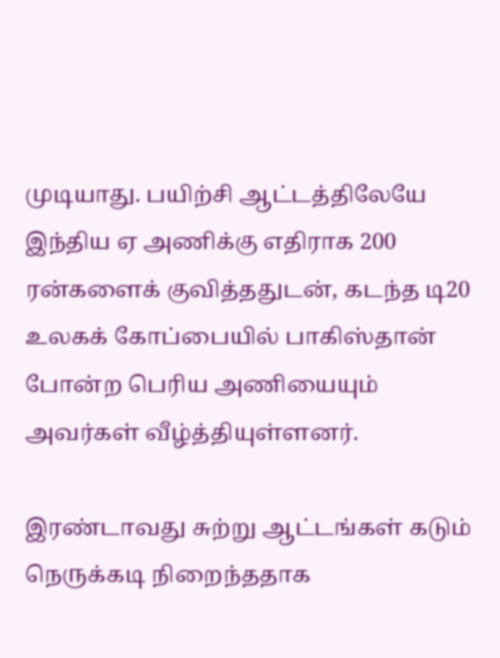முடியாது. பயிற்சி ஆட்டத்திலேயே இந்திய ஏ அணிக்கு எதிராக 200 ரன்களைக் குவித்ததுடன், கடந்த டி20 உலகக் கோப்பையில் பாகிஸ்தான் போன்ற பெரிய அணியையும் அவர்கள் வீழ்த்தியுள்ளனர்.

இரண்டாவது சுற்று ஆட்டங்கள் கடும் நெருக்கடி நிறைந்ததாக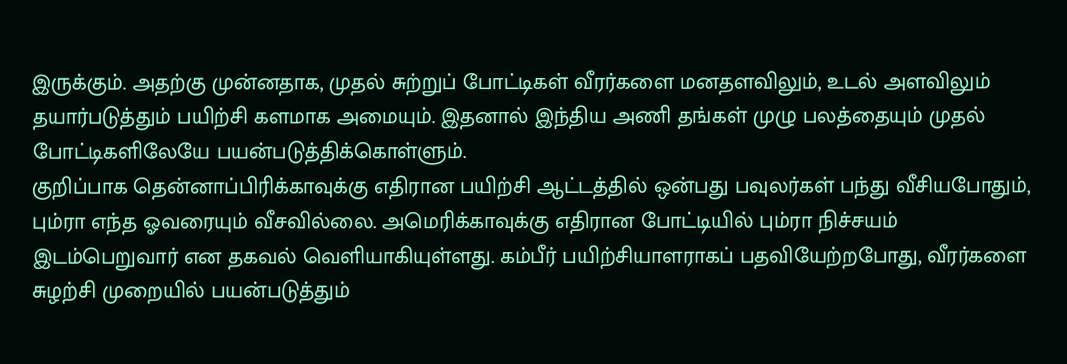இருக்கும். அதற்கு முன்னதாக, முதல் சுற்றுப் போட்டிகள் வீரர்களை மனதளவிலும், உடல் அளவிலும் தயார்படுத்தும் பயிற்சி களமாக அமையும். இதனால் இந்திய அணி தங்கள் முழு பலத்தையும் முதல் போட்டிகளிலேயே பயன்படுத்திக்கொள்ளும்.
குறிப்பாக தென்னாப்பிரிக்காவுக்கு எதிரான பயிற்சி ஆட்டத்தில் ஒன்பது பவுலர்கள் பந்து வீசியபோதும், பும்ரா எந்த ஓவரையும் வீசவில்லை. அமெரிக்காவுக்கு எதிரான போட்டியில் பும்ரா நிச்சயம் இடம்பெறுவார் என தகவல் வெளியாகியுள்ளது. கம்பீர் பயிற்சியாளராகப் பதவியேற்றபோது, வீரர்களை சுழற்சி முறையில் பயன்படுத்தும்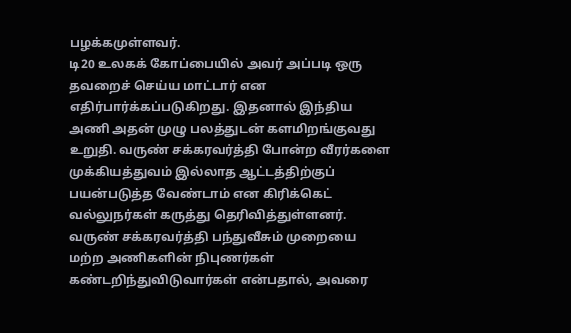பழக்கமுள்ளவர்.
டி20 உலகக் கோப்பையில் அவர் அப்படி ஒரு தவறைச் செய்ய மாட்டார் என எதிர்பார்க்கப்படுகிறது. இதனால் இந்திய அணி அதன் முழு பலத்துடன் களமிறங்குவது உறுதி. வருண் சக்கரவர்த்தி போன்ற வீரர்களை முக்கியத்துவம் இல்லாத ஆட்டத்திற்குப் பயன்படுத்த வேண்டாம் என கிரிக்கெட் வல்லுநர்கள் கருத்து தெரிவித்துள்ளனர்.
வருண் சக்கரவர்த்தி பந்துவீசும் முறையை மற்ற அணிகளின் நிபுணர்கள் கண்டறிந்துவிடுவார்கள் என்பதால், அவரை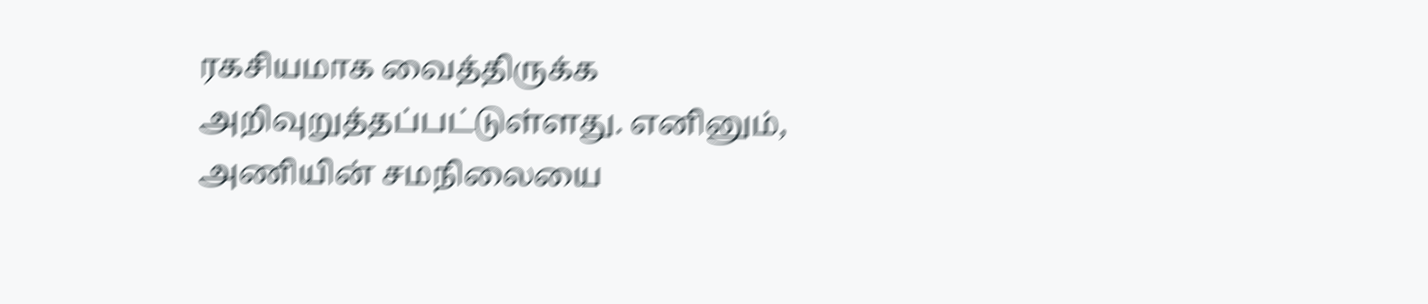ரகசியமாக வைத்திருக்க அறிவுறுத்தப்பட்டுள்ளது. எனினும், அணியின் சமநிலையை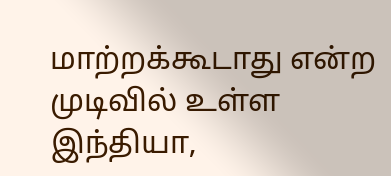மாற்றக்கூடாது என்ற முடிவில் உள்ள இந்தியா,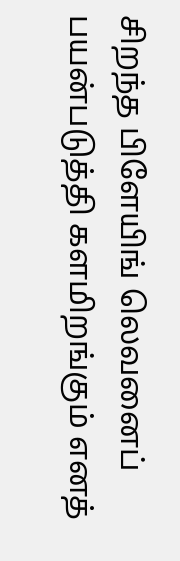சிறந்த பிளேயிங் லெவனைப் பயன்படுத்தி களமிறங்கும் எனத்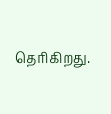தெரிகிறது.